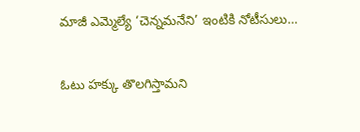మాజీ ఎమ్మెల్యే ‘చెన్నమనేని’ ఇంటికి నోటీసులు…

ఓటు హక్కు తొలగిస్తామని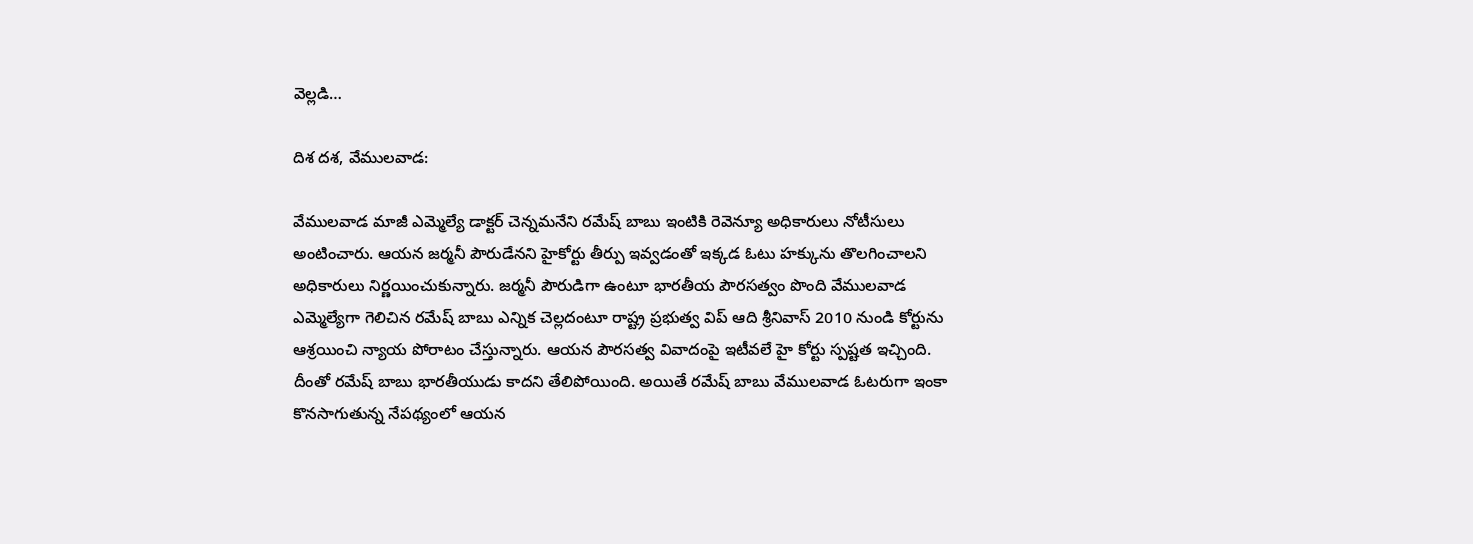వెల్లడి…

దిశ దశ, వేములవాడ:

వేములవాడ మాజీ ఎమ్మెల్యే డాక్టర్ చెన్నమనేని రమేష్ బాబు ఇంటికి రెవెన్యూ అధికారులు నోటీసులు అంటించారు. ఆయన జర్మనీ పౌరుడేనని హైకోర్టు తీర్పు ఇవ్వడంతో ఇక్కడ ఓటు హక్కును తొలగించాలని అధికారులు నిర్ణయించుకున్నారు. జర్మనీ పౌరుడిగా ఉంటూ భారతీయ పౌరసత్వం పొంది వేములవాడ ఎమ్మెల్యేగా గెలిచిన రమేష్ బాబు ఎన్నిక చెల్లదంటూ రాష్ట్ర ప్రభుత్వ విప్ ఆది శ్రీనివాస్ 2010 నుండి కోర్టును ఆశ్రయించి న్యాయ పోరాటం చేస్తున్నారు. ఆయన పౌరసత్వ వివాదంపై ఇటీవలే హై కోర్టు స్పష్టత ఇచ్చింది. దీంతో రమేష్ బాబు భారతీయుడు కాదని తేలిపోయింది. అయితే రమేష్ బాబు వేములవాడ ఓటరుగా ఇంకా కొనసాగుతున్న నేపథ్యంలో ఆయన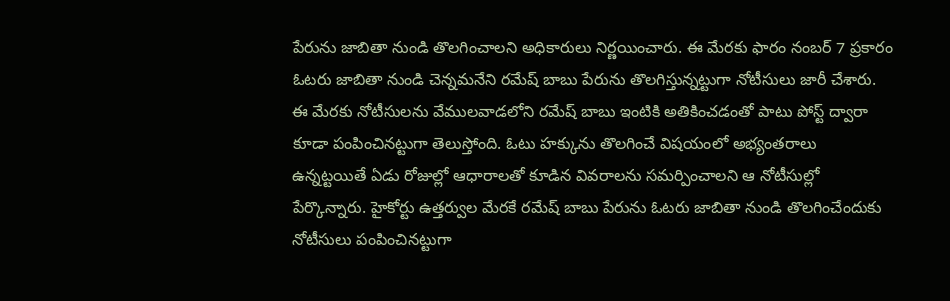పేరును జాబితా నుండి తొలగించాలని అధికారులు నిర్ణయించారు. ఈ మేరకు ఫారం నంబర్ 7 ప్రకారం ఓటరు జాబితా నుండి చెన్నమనేని రమేష్ బాబు పేరును తొలగిస్తున్నట్టుగా నోటీసులు జారీ చేశారు. ఈ మేరకు నోటీసులను వేములవాడలోని రమేష్ బాబు ఇంటికి అతికించడంతో పాటు పోస్ట్ ద్వారా కూడా పంపించినట్టుగా తెలుస్తోంది. ఓటు హక్కును తొలగించే విషయంలో అభ్యంతరాలు ఉన్నట్టయితే ఏడు రోజుల్లో ఆధారాలతో కూడిన వివరాలను సమర్పించాలని ఆ నోటీసుల్లో పేర్కొన్నారు. హైకోర్టు ఉత్తర్వుల మేరకే రమేష్ బాబు పేరును ఓటరు జాబితా నుండి తొలగించేందుకు నోటీసులు పంపించినట్టుగా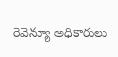రెవెన్యూ అధికారులు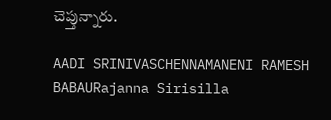చెప్తున్నారు.

AADI SRINIVASCHENNAMANENI RAMESH BABAURajanna Sirisilla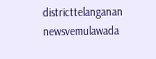districttelanganan newsvemulawada